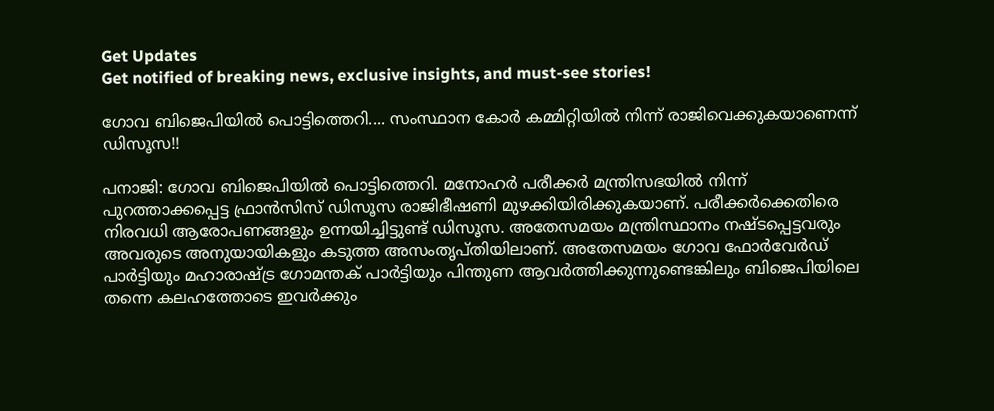Get Updates
Get notified of breaking news, exclusive insights, and must-see stories!

ഗോവ ബിജെപിയില്‍ പൊട്ടിത്തെറി.... സംസ്ഥാന കോര്‍ കമ്മിറ്റിയില്‍ നിന്ന് രാജിവെക്കുകയാണെന്ന് ഡിസൂസ!!

പനാജി: ഗോവ ബിജെപിയില്‍ പൊട്ടിത്തെറി. മനോഹര്‍ പരീക്കര്‍ മന്ത്രിസഭയില്‍ നിന്ന് പുറത്താക്കപ്പെട്ട ഫ്രാന്‍സിസ് ഡിസൂസ രാജിഭീഷണി മുഴക്കിയിരിക്കുകയാണ്. പരീക്കര്‍ക്കെതിരെ നിരവധി ആരോപണങ്ങളും ഉന്നയിച്ചിട്ടുണ്ട് ഡിസൂസ. അതേസമയം മന്ത്രിസ്ഥാനം നഷ്ടപ്പെട്ടവരും അവരുടെ അനുയായികളും കടുത്ത അസംതൃപ്തിയിലാണ്. അതേസമയം ഗോവ ഫോര്‍വേര്‍ഡ് പാര്‍ട്ടിയും മഹാരാഷ്ട്ര ഗോമന്തക് പാര്‍ട്ടിയും പിന്തുണ ആവര്‍ത്തിക്കുന്നുണ്ടെങ്കിലും ബിജെപിയിലെ തന്നെ കലഹത്തോടെ ഇവര്‍ക്കും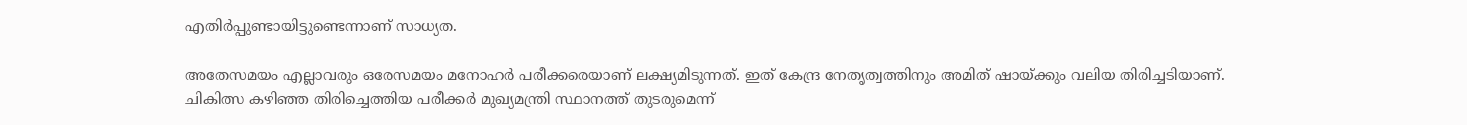എതിര്‍പ്പുണ്ടായിട്ടുണ്ടെന്നാണ് സാധ്യത.

അതേസമയം എല്ലാവരും ഒരേസമയം മനോഹര്‍ പരീക്കരെയാണ് ലക്ഷ്യമിടുന്നത്. ഇത് കേന്ദ്ര നേതൃത്വത്തിനും അമിത് ഷായ്ക്കും വലിയ തിരിച്ചടിയാണ്. ചികിത്സ കഴിഞ്ഞ തിരിച്ചെത്തിയ പരീക്കര്‍ മുഖ്യമന്ത്രി സ്ഥാനത്ത് തുടരുമെന്ന്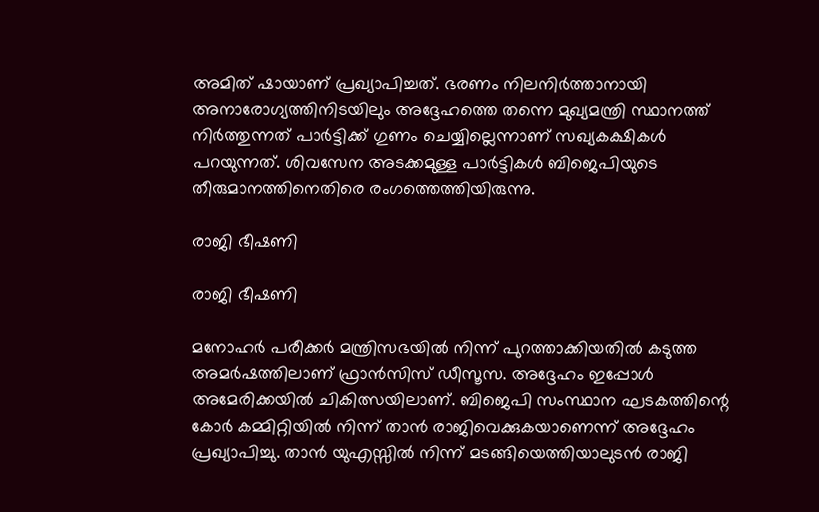അമിത് ഷായാണ് പ്രഖ്യാപിച്ചത്. ഭരണം നിലനിര്‍ത്താനായി അനാരോഗ്യത്തിനിടയിലും അദ്ദേഹത്തെ തന്നെ മുഖ്യമന്ത്രി സ്ഥാനത്ത് നിര്‍ത്തുന്നത് പാര്‍ട്ടിക്ക് ഗുണം ചെയ്യില്ലെന്നാണ് സഖ്യകക്ഷികള്‍ പറയുന്നത്. ശിവസേന അടക്കമുള്ള പാര്‍ട്ടികള്‍ ബിജെപിയുടെ തീരുമാനത്തിനെതിരെ രംഗത്തെത്തിയിരുന്നു.

രാജി ഭീഷണി

രാജി ഭീഷണി

മനോഹര്‍ പരീക്കര്‍ മന്ത്രിസഭയില്‍ നിന്ന് പുറത്താക്കിയതില്‍ കടുത്ത അമര്‍ഷത്തിലാണ് ഫ്രാന്‍സിസ് ഡീസൂസ. അദ്ദേഹം ഇപ്പോള്‍ അമേരിക്കയില്‍ ചികിത്സയിലാണ്. ബിജെപി സംസ്ഥാന ഘടകത്തിന്റെ കോര്‍ കമ്മിറ്റിയില്‍ നിന്ന് താന്‍ രാജിവെക്കുകയാണെന്ന് അദ്ദേഹം പ്രഖ്യാപിച്ചു. താന്‍ യുഎസ്സില്‍ നിന്ന് മടങ്ങിയെത്തിയാലുടന്‍ രാജി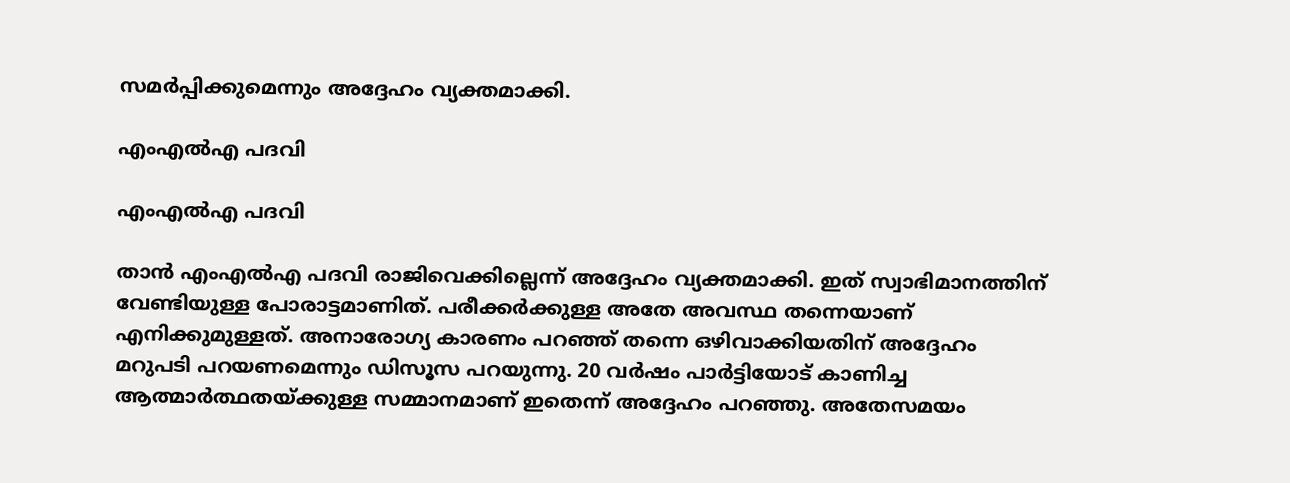സമര്‍പ്പിക്കുമെന്നും അദ്ദേഹം വ്യക്തമാക്കി.

എംഎല്‍എ പദവി

എംഎല്‍എ പദവി

താന്‍ എംഎല്‍എ പദവി രാജിവെക്കില്ലെന്ന് അദ്ദേഹം വ്യക്തമാക്കി. ഇത് സ്വാഭിമാനത്തിന് വേണ്ടിയുള്ള പോരാട്ടമാണിത്. പരീക്കര്‍ക്കുള്ള അതേ അവസ്ഥ തന്നെയാണ് എനിക്കുമുള്ളത്. അനാരോഗ്യ കാരണം പറഞ്ഞ് തന്നെ ഒഴിവാക്കിയതിന് അദ്ദേഹം മറുപടി പറയണമെന്നും ഡിസൂസ പറയുന്നു. 20 വര്‍ഷം പാര്‍ട്ടിയോട് കാണിച്ച ആത്മാര്‍ത്ഥതയ്ക്കുള്ള സമ്മാനമാണ് ഇതെന്ന് അദ്ദേഹം പറഞ്ഞു. അതേസമയം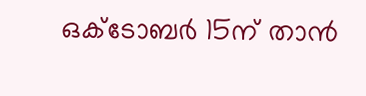ഒക്ടോബര്‍ 15ന് താന്‍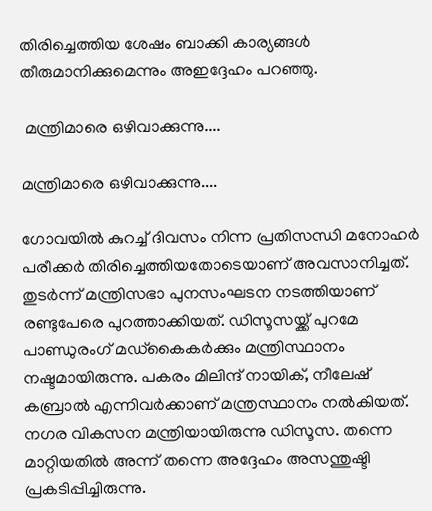തിരിച്ചെത്തിയ ശേഷം ബാക്കി കാര്യങ്ങള്‍ തീരുമാനിക്കുമെന്നും അഇദ്ദേഹം പറഞ്ഞു.

 മന്ത്രിമാരെ ഒഴിവാക്കുന്നു....

മന്ത്രിമാരെ ഒഴിവാക്കുന്നു....

ഗോവയില്‍ കുറച്ച് ദിവസം നിന്ന പ്രതിസന്ധി മനോഹര്‍ പരീക്കര്‍ തിരിച്ചെത്തിയതോടെയാണ് അവസാനിച്ചത്. തുടര്‍ന്ന് മന്ത്രിസഭാ പുനസംഘടന നടത്തിയാണ് രണ്ടുപേരെ പുറത്താക്കിയത്. ഡിസൂസയ്ക്ക് പുറമേ പാണ്ഡുരംഗ് മഡ്‌കൈകര്‍ക്കും മന്ത്രിസ്ഥാനം നഷ്ടമായിരുന്നു. പകരം മിലിന്ദ് നായിക്, നീലേഷ് കബ്രാല്‍ എന്നിവര്‍ക്കാണ് മന്ത്രസ്ഥാനം നല്‍കിയത്. നഗര വികസന മന്ത്രിയായിരുന്നു ഡിസൂസ. തന്നെ മാറ്റിയതില്‍ അന്ന് തന്നെ അദ്ദേഹം അസന്തുഷ്ടി പ്രകടിപ്പിച്ചിരുന്നു.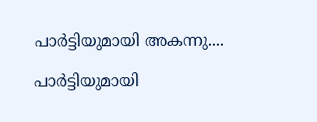പാര്‍ട്ടിയുമായി അകന്നു....

പാര്‍ട്ടിയുമായി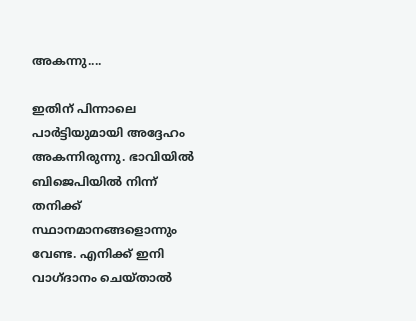അകന്നു....

ഇതിന് പിന്നാലെ പാര്‍ട്ടിയുമായി അദ്ദേഹം അകന്നിരുന്നു. ഭാവിയില്‍ ബിജെപിയില്‍ നിന്ന് തനിക്ക് സ്ഥാനമാനങ്ങളൊന്നും വേണ്ട. എനിക്ക് ഇനി വാഗ്ദാനം ചെയ്താല്‍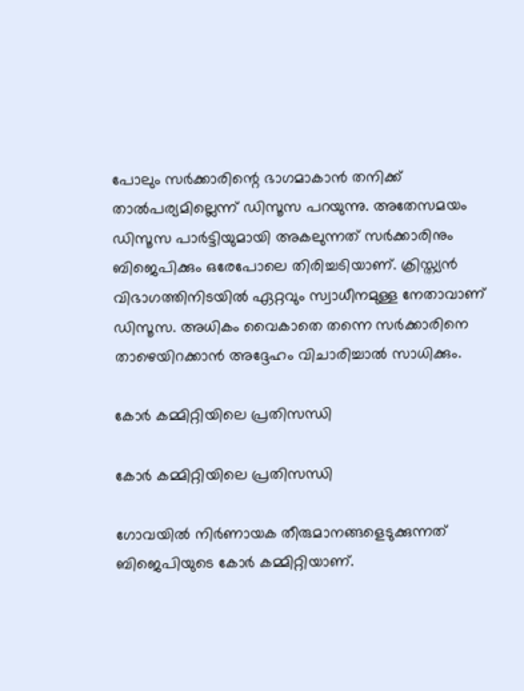പോലും സര്‍ക്കാരിന്റെ ഭാഗമാകാന്‍ തനിക്ക് താല്‍പര്യമില്ലെന്ന് ഡിസൂസ പറയുന്നു. അതേസമയം ഡിസൂസ പാര്‍ട്ടിയുമായി അകലുന്നത് സര്‍ക്കാരിനും ബിജെപിക്കും ഒരേപോലെ തിരിച്ചടിയാണ്. ക്രിസ്ത്യന്‍ വിഭാഗത്തിനിടയില്‍ ഏറ്റവും സ്വാധീനമുള്ള നേതാവാണ് ഡിസൂസ. അധികം വൈകാതെ തന്നെ സര്‍ക്കാരിനെ താഴെയിറക്കാന്‍ അദ്ദേഹം വിചാരിച്ചാല്‍ സാധിക്കും.

കോര്‍ കമ്മിറ്റിയിലെ പ്രതിസന്ധി

കോര്‍ കമ്മിറ്റിയിലെ പ്രതിസന്ധി

ഗോവയില്‍ നിര്‍ണായക തീരുമാനങ്ങളെടുക്കുന്നത് ബിജെപിയുടെ കോര്‍ കമ്മിറ്റിയാണ്.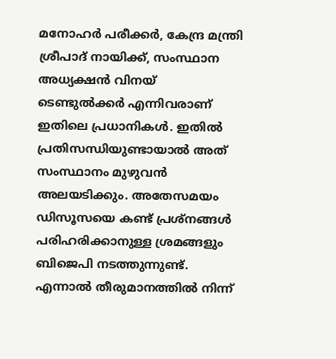മനോഹര്‍ പരീക്കര്‍, കേന്ദ്ര മന്ത്രി ശ്രീപാദ് നായിക്ക്, സംസ്ഥാന അധ്യക്ഷന്‍ വിനയ് ടെണ്ടുല്‍ക്കര്‍ എന്നിവരാണ് ഇതിലെ പ്രധാനികള്‍. ഇതില്‍ പ്രതിസന്ധിയുണ്ടായാല്‍ അത് സംസ്ഥാനം മുഴുവന്‍ അലയടിക്കും. അതേസമയം ഡിസൂസയെ കണ്ട് പ്രശ്‌നങ്ങള്‍ പരിഹരിക്കാനുള്ള ശ്രമങ്ങളും ബിജെപി നടത്തുന്നുണ്ട്. എന്നാല്‍ തീരുമാനത്തില്‍ നിന്ന്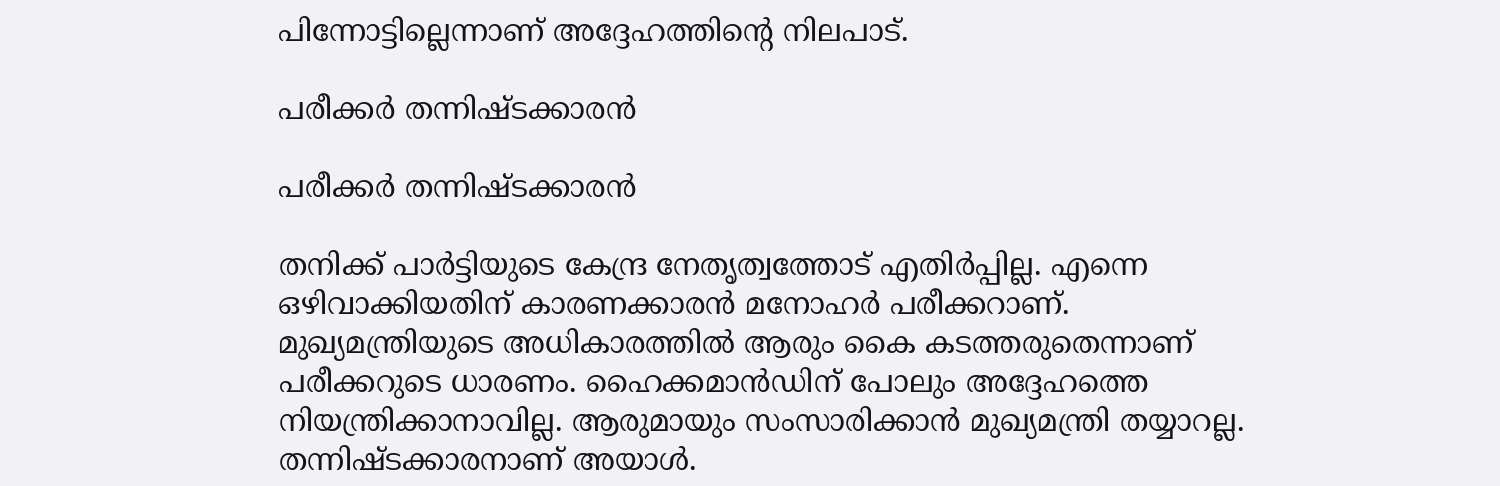പിന്നോട്ടില്ലെന്നാണ് അദ്ദേഹത്തിന്റെ നിലപാട്.

പരീക്കര്‍ തന്നിഷ്ടക്കാരന്‍

പരീക്കര്‍ തന്നിഷ്ടക്കാരന്‍

തനിക്ക് പാര്‍ട്ടിയുടെ കേന്ദ്ര നേതൃത്വത്തോട് എതിര്‍പ്പില്ല. എന്നെ ഒഴിവാക്കിയതിന് കാരണക്കാരന്‍ മനോഹര്‍ പരീക്കറാണ്. മുഖ്യമന്ത്രിയുടെ അധികാരത്തില്‍ ആരും കൈ കടത്തരുതെന്നാണ് പരീക്കറുടെ ധാരണം. ഹൈക്കമാന്‍ഡിന് പോലും അദ്ദേഹത്തെ നിയന്ത്രിക്കാനാവില്ല. ആരുമായും സംസാരിക്കാന്‍ മുഖ്യമന്ത്രി തയ്യാറല്ല. തന്നിഷ്ടക്കാരനാണ് അയാള്‍.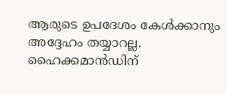ആരുടെ ഉപദേശം കേള്‍ക്കാനും അദ്ദേഹം തയ്യാറല്ല. ഹൈക്കമാന്‍ഡിന്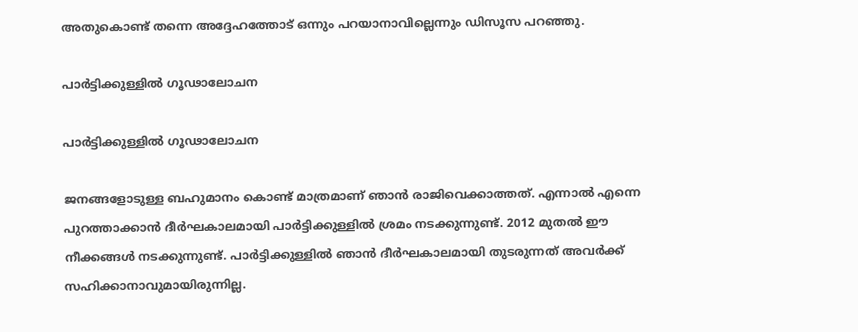അതുകൊണ്ട് തന്നെ അദ്ദേഹത്തോട് ഒന്നും പറയാനാവില്ലെന്നും ഡിസൂസ പറഞ്ഞു.

പാര്‍ട്ടിക്കുള്ളില്‍ ഗൂഢാലോചന

പാര്‍ട്ടിക്കുള്ളില്‍ ഗൂഢാലോചന

ജനങ്ങളോടുള്ള ബഹുമാനം കൊണ്ട് മാത്രമാണ് ഞാന്‍ രാജിവെക്കാത്തത്. എന്നാല്‍ എന്നെ പുറത്താക്കാന്‍ ദീര്‍ഘകാലമായി പാര്‍ട്ടിക്കുള്ളില്‍ ശ്രമം നടക്കുന്നുണ്ട്. 2012 മുതല്‍ ഈ നീക്കങ്ങള്‍ നടക്കുന്നുണ്ട്. പാര്‍ട്ടിക്കുള്ളില്‍ ഞാന്‍ ദീര്‍ഘകാലമായി തുടരുന്നത് അവര്‍ക്ക് സഹിക്കാനാവുമായിരുന്നില്ല.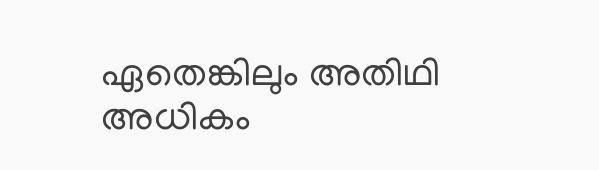ഏതെങ്കിലും അതിഥി അധികം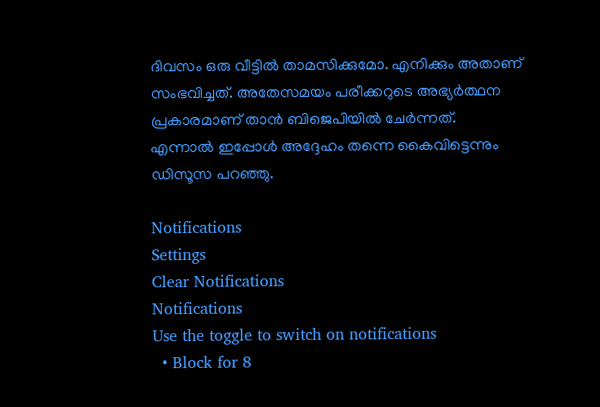ദിവസം ഒരു വീട്ടില്‍ താമസിക്കുമോ. എനിക്കും അതാണ് സംഭവിച്ചത്. അതേസമയം പരീക്കറുടെ അഭ്യര്‍ത്ഥന പ്രകാരമാണ് താന്‍ ബിജെപിയില്‍ ചേര്‍ന്നത്. എന്നാല്‍ ഇപ്പോള്‍ അദ്ദേഹം തന്നെ കൈവിട്ടെന്നും ഡിസൂസ പറഞ്ഞു.

Notifications
Settings
Clear Notifications
Notifications
Use the toggle to switch on notifications
  • Block for 8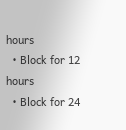hours
  • Block for 12 hours
  • Block for 24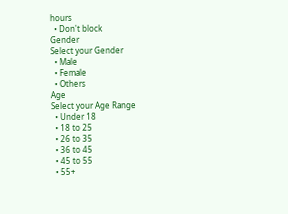hours
  • Don't block
Gender
Select your Gender
  • Male
  • Female
  • Others
Age
Select your Age Range
  • Under 18
  • 18 to 25
  • 26 to 35
  • 36 to 45
  • 45 to 55
  • 55+